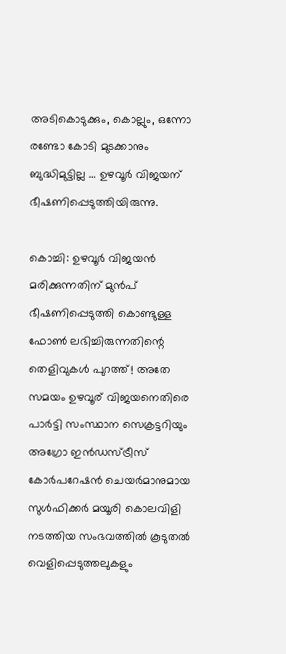അടികൊടുക്കും, കൊല്ലും, ഒന്നോ രണ്ടോ കോടി മുടക്കാനും ബുദ്ധിമുട്ടില്ല … ഉഴവൂർ വിജയന് ഭീഷണിപ്പെടുത്തിയിരുന്നു.

കൊച്ചി: ഉഴവൂർ വിജയൻ   മരിക്കുന്നതിന് മുൻപ് ഭീഷണിപ്പെടുത്തി കൊണ്ടുള്ള ഫോൺ ലഭിച്ചിരുന്നതിന്റെ തെളിവുകൾ പുറത്ത്! അതേ സമയം ഉഴവൂര് വിജയനെതിരെ പാര്‍ട്ടി സംസ്ഥാന സെക്രട്ടറിയും അഗ്രോ ഇന്‍ഡസ്ട്രീസ് കോര്‍പറേഷന്‍ ചെയര്‍മാനുമായ സുള്‍ഫിക്കര്‍ മയൂരി കൊലവിളി നടത്തിയ സംഭവത്തില്‍ കൂടുതല്‍ വെളിപ്പെടുത്തലുകളും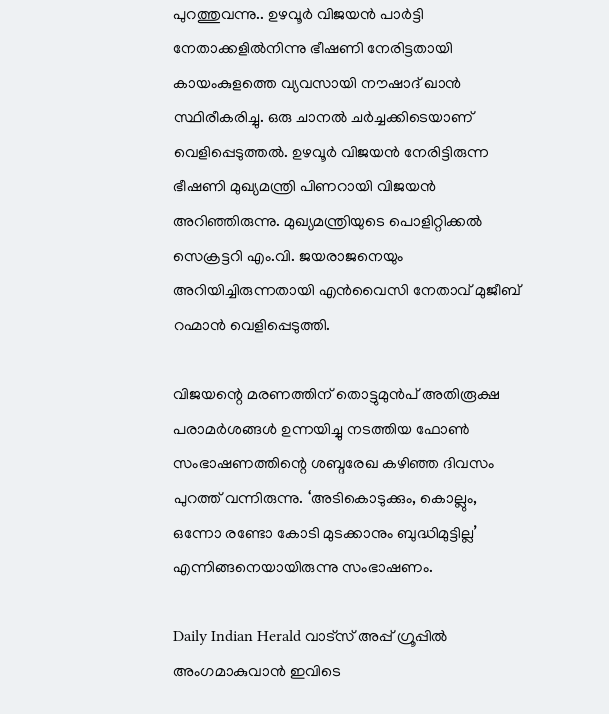പുറത്തുവന്നു.. ഉഴവൂര്‍ വിജയന്‍ പാര്‍ട്ടി നേതാക്കളില്‍നിന്നു ഭീഷണി നേരിട്ടതായി കായംകുളത്തെ വ്യവസായി നൗഷാദ് ഖാന്‍ സ്ഥിരീകരിച്ചു. ഒരു ചാനല്‍ ചര്‍ച്ചക്കിടെയാണ് വെളിപ്പെടുത്തല്‍. ഉഴവൂര്‍ വിജയന്‍ നേരിട്ടിരുന്ന ഭീഷണി മുഖ്യമന്ത്രി പിണറായി വിജയന്‍ അറിഞ്ഞിരുന്നു. മുഖ്യമന്ത്രിയുടെ പൊളിറ്റിക്കല്‍ സെക്രട്ടറി എം.വി. ജയരാജനെയും അറിയിച്ചിരുന്നതായി എന്‍വൈസി നേതാവ് മുജീബ് റഹ്മാന്‍ വെളിപ്പെടുത്തി.

വിജയന്റെ മരണത്തിന് തൊട്ടുമുന്‍പ് അതിരൂക്ഷ പരാമര്‍ശങ്ങള്‍ ഉന്നയിച്ചു നടത്തിയ ഫോണ്‍ സംഭാഷണത്തിന്റെ ശബ്ദരേഖ കഴിഞ്ഞ ദിവസം പുറത്ത് വന്നിരുന്നു. ‘അടികൊടുക്കും, കൊല്ലും, ഒന്നോ രണ്ടോ കോടി മുടക്കാനും ബുദ്ധിമുട്ടില്ല’ എന്നിങ്ങനെയായിരുന്നു സംഭാഷണം.

Daily Indian Herald വാട്സ് അപ്പ് ഗ്രൂപ്പിൽ അംഗമാകുവാൻ ഇവിടെ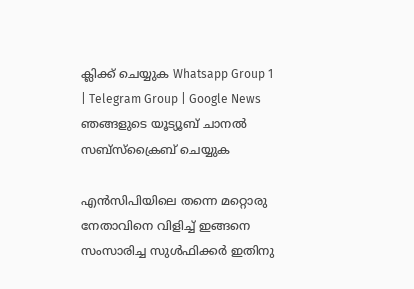ക്ലിക്ക് ചെയ്യുക Whatsapp Group 1 | Telegram Group | Google News ഞങ്ങളുടെ യൂട്യൂബ് ചാനൽ സബ്സ്ക്രൈബ് ചെയ്യുക

എന്‍സിപിയിലെ തന്നെ മറ്റൊരു നേതാവിനെ വിളിച്ച് ഇങ്ങനെ സംസാരിച്ച സുള്‍ഫിക്കര്‍ ഇതിനു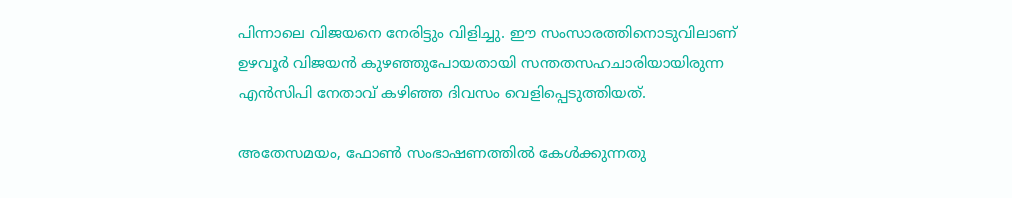പിന്നാലെ വിജയനെ നേരിട്ടും വിളിച്ചു. ഈ സംസാരത്തിനൊടുവിലാണ് ഉഴവൂര്‍ വിജയന്‍ കുഴഞ്ഞുപോയതായി സന്തതസഹചാരിയായിരുന്ന എന്‍സിപി നേതാവ് കഴിഞ്ഞ ദിവസം വെളിപ്പെടുത്തിയത്.

അതേസമയം, ഫോണ്‍ സംഭാഷണത്തില്‍ കേള്‍ക്കുന്നതു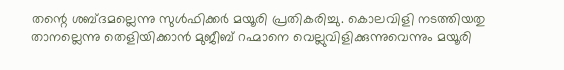തന്റെ ശബ്ദമല്ലെന്നു സുള്‍ഫിക്കര്‍ മയൂരി പ്രതികരിച്ചു. കൊലവിളി നടത്തിയതു താനല്ലെന്നു തെളിയിക്കാന്‍ മുജീബ് റഹ്മാനെ വെല്ലുവിളിക്കുന്നുവെന്നും മയൂരി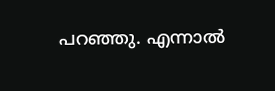പറഞ്ഞു. എന്നാല്‍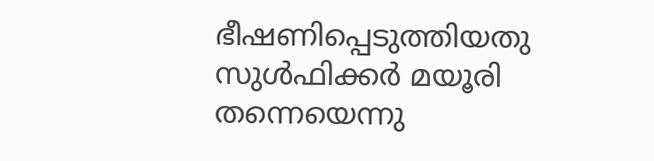ഭീഷണിപ്പെടുത്തിയതു സുള്‍ഫിക്കര്‍ മയൂരി തന്നെയെന്നു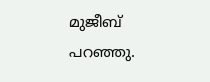മുജീബ് പറഞ്ഞു.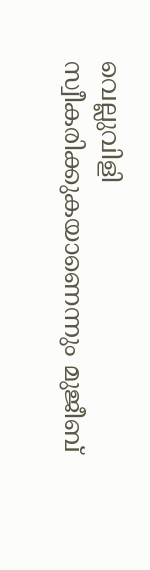വെല്ലുവിളി സ്വീകരിക്കുകയാണെന്നും മുജീബ്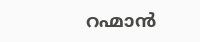റഹ്മാന്‍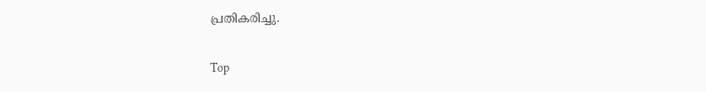പ്രതികരിച്ചു.

Top